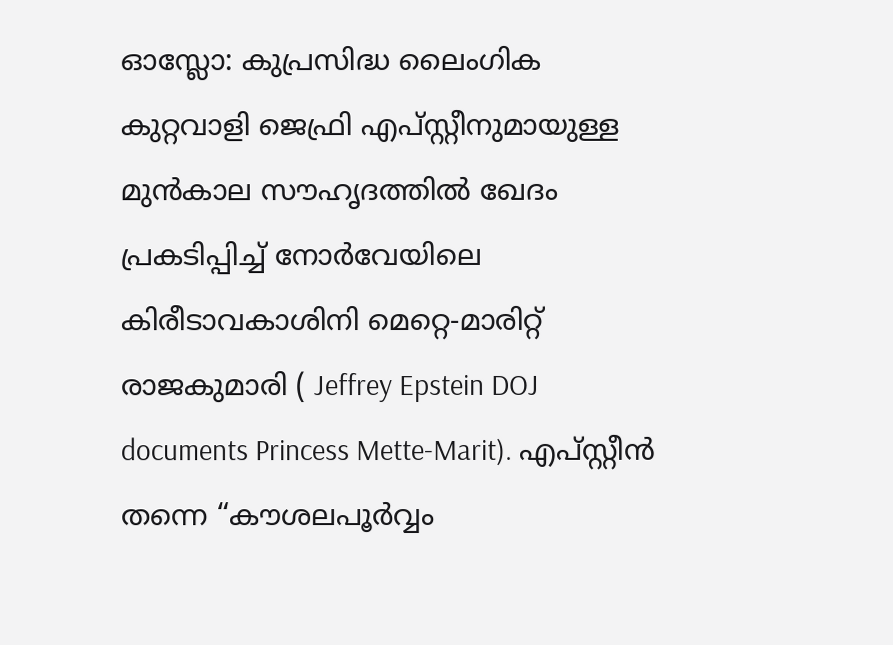ഓസ്ലോ: കുപ്രസിദ്ധ ലൈംഗിക കുറ്റവാളി ജെഫ്രി എപ്സ്റ്റീനുമായുള്ള മുൻകാല സൗഹൃദത്തിൽ ഖേദം പ്രകടിപ്പിച്ച് നോർവേയിലെ കിരീടാവകാശിനി മെറ്റെ-മാരിറ്റ് രാജകുമാരി ( Jeffrey Epstein DOJ documents Princess Mette-Marit). എപ്സ്റ്റീൻ തന്നെ “കൗശലപൂർവ്വം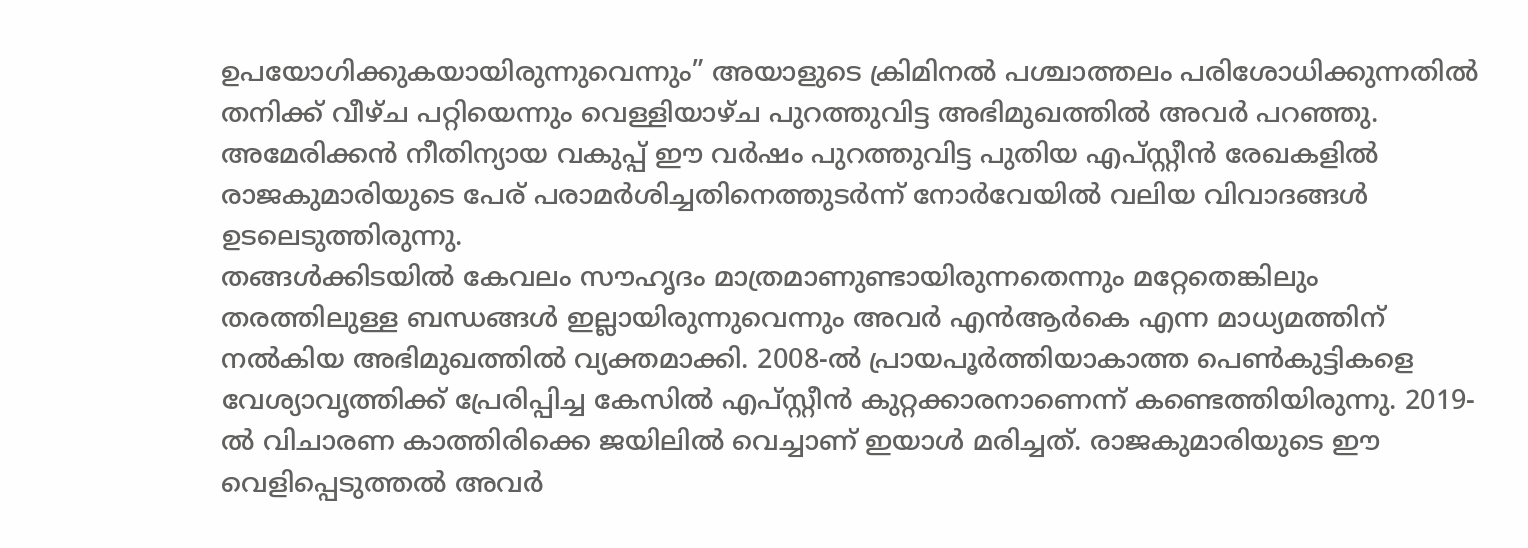ഉപയോഗിക്കുകയായിരുന്നുവെന്നും” അയാളുടെ ക്രിമിനൽ പശ്ചാത്തലം പരിശോധിക്കുന്നതിൽ തനിക്ക് വീഴ്ച പറ്റിയെന്നും വെള്ളിയാഴ്ച പുറത്തുവിട്ട അഭിമുഖത്തിൽ അവർ പറഞ്ഞു. അമേരിക്കൻ നീതിന്യായ വകുപ്പ് ഈ വർഷം പുറത്തുവിട്ട പുതിയ എപ്സ്റ്റീൻ രേഖകളിൽ രാജകുമാരിയുടെ പേര് പരാമർശിച്ചതിനെത്തുടർന്ന് നോർവേയിൽ വലിയ വിവാദങ്ങൾ ഉടലെടുത്തിരുന്നു.
തങ്ങൾക്കിടയിൽ കേവലം സൗഹൃദം മാത്രമാണുണ്ടായിരുന്നതെന്നും മറ്റേതെങ്കിലും തരത്തിലുള്ള ബന്ധങ്ങൾ ഇല്ലായിരുന്നുവെന്നും അവർ എൻആർകെ എന്ന മാധ്യമത്തിന് നൽകിയ അഭിമുഖത്തിൽ വ്യക്തമാക്കി. 2008-ൽ പ്രായപൂർത്തിയാകാത്ത പെൺകുട്ടികളെ വേശ്യാവൃത്തിക്ക് പ്രേരിപ്പിച്ച കേസിൽ എപ്സ്റ്റീൻ കുറ്റക്കാരനാണെന്ന് കണ്ടെത്തിയിരുന്നു. 2019-ൽ വിചാരണ കാത്തിരിക്കെ ജയിലിൽ വെച്ചാണ് ഇയാൾ മരിച്ചത്. രാജകുമാരിയുടെ ഈ വെളിപ്പെടുത്തൽ അവർ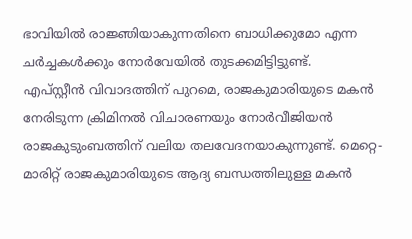ഭാവിയിൽ രാജ്ഞിയാകുന്നതിനെ ബാധിക്കുമോ എന്ന ചർച്ചകൾക്കും നോർവേയിൽ തുടക്കമിട്ടിട്ടുണ്ട്.
എപ്സ്റ്റീൻ വിവാദത്തിന് പുറമെ, രാജകുമാരിയുടെ മകൻ നേരിടുന്ന ക്രിമിനൽ വിചാരണയും നോർവീജിയൻ രാജകുടുംബത്തിന് വലിയ തലവേദനയാകുന്നുണ്ട്. മെറ്റെ-മാരിറ്റ് രാജകുമാരിയുടെ ആദ്യ ബന്ധത്തിലുള്ള മകൻ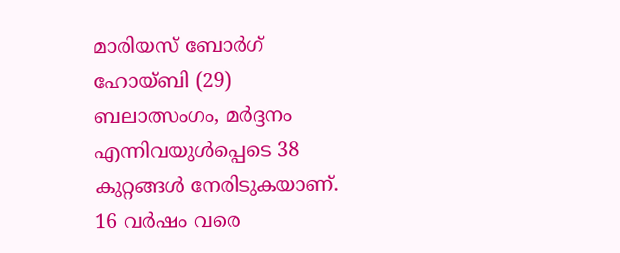മാരിയസ് ബോർഗ് ഹോയ്ബി (29) ബലാത്സംഗം, മർദ്ദനം എന്നിവയുൾപ്പെടെ 38 കുറ്റങ്ങൾ നേരിടുകയാണ്. 16 വർഷം വരെ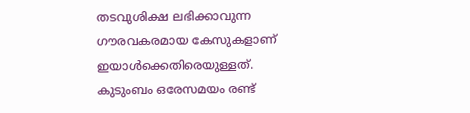തടവുശിക്ഷ ലഭിക്കാവുന്ന ഗൗരവകരമായ കേസുകളാണ് ഇയാൾക്കെതിരെയുള്ളത്. കുടുംബം ഒരേസമയം രണ്ട്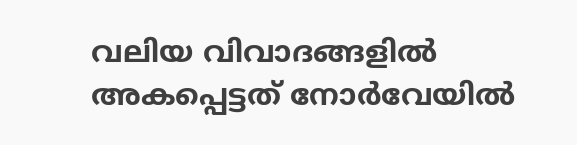വലിയ വിവാദങ്ങളിൽ അകപ്പെട്ടത് നോർവേയിൽ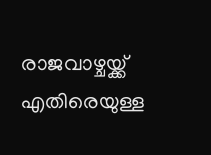രാജവാഴ്ചയ്ക്ക് എതിരെയുള്ള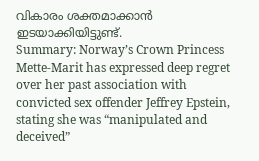വികാരം ശക്തമാക്കാൻ ഇടയാക്കിയിട്ടുണ്ട്.
Summary: Norway’s Crown Princess Mette-Marit has expressed deep regret over her past association with convicted sex offender Jeffrey Epstein, stating she was “manipulated and deceived”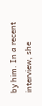by him. In a recent interview, she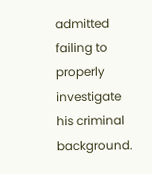admitted failing to properly investigate his criminal background.